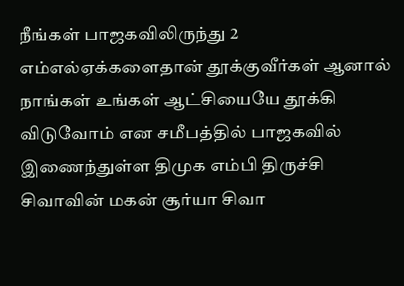நீங்கள் பாஜகவிலிருந்து 2 எம்எல்ஏக்களைதான் தூக்குவீர்கள் ஆனால் நாங்கள் உங்கள் ஆட்சியையே தூக்கி விடுவோம் என சமீபத்தில் பாஜகவில் இணைந்துள்ள திமுக எம்பி திருச்சி சிவாவின் மகன் சூர்யா சிவா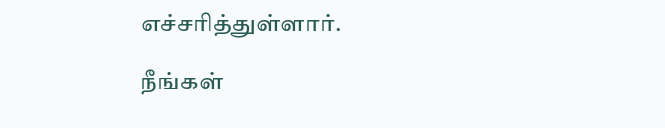எச்சரித்துள்ளார்.

நீங்கள்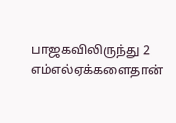பாஜகவிலிருந்து 2 எம்எல்ஏக்களைதான்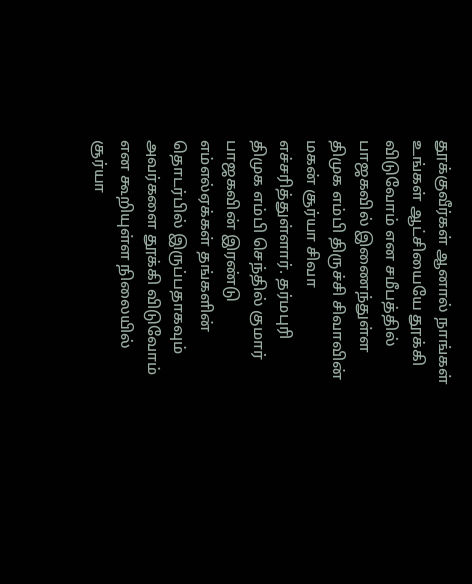தூக்குவீர்கள் ஆனால் நாங்கள் உங்கள் ஆட்சியையே தூக்கி விடுவோம் என சமீபத்தில் பாஜகவில் இணைந்துள்ள திமுக எம்பி திருச்சி சிவாவின் மகன் சூர்யா சிவா எச்சரித்துள்ளார். தர்மபுரி திமுக எம்பி செந்தில் குமார் பாஜகவின் இரண்டு எம்எல்ஏக்கள் தங்களின் தொடர்பில் இருப்பதாகவும் அவர்களை தூக்கி விடுவோம் என கூறியுள்ள நிலையில் சூர்யா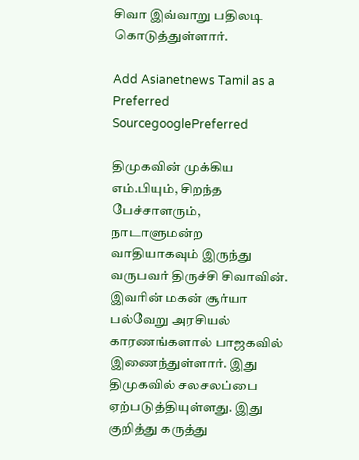சிவா இவ்வாறு பதிலடி கொடுத்துள்ளார்.

Add Asianetnews Tamil as a Preferred SourcegooglePreferred

திமுகவின் முக்கிய எம்.பியும், சிறந்த பேச்சாளரும், நாடாளுமன்ற வாதியாகவும் இருந்து வருபவர் திருச்சி சிவாவின். இவரின் மகன் சூர்யா பல்வேறு அரசியல் காரணங்களால் பாஜகவில் இணைந்துள்ளார். இது திமுகவில் சலசலப்பை ஏற்படுத்தியுள்ளது. இது குறித்து கருத்து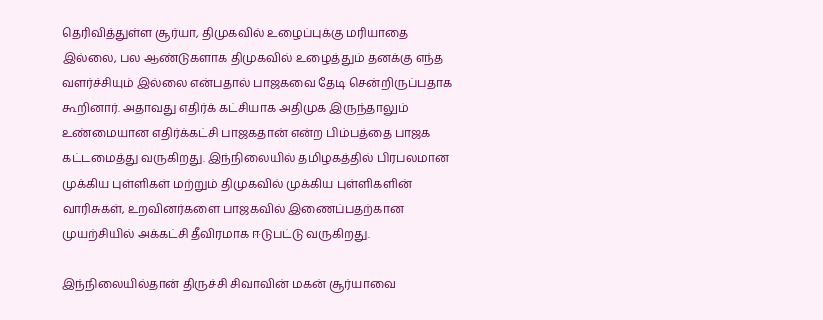தெரிவித்துள்ள சூர்யா, திமுகவில் உழைப்புக்கு மரியாதை இல்லை, பல ஆண்டுகளாக திமுகவில் உழைத்தும் தனக்கு எந்த வளர்ச்சியும் இல்லை என்பதால் பாஜகவை தேடி சென்றிருப்பதாக கூறினார். அதாவது எதிர்க் கட்சியாக அதிமுக இருந்தாலும் உண்மையான எதிர்க்கட்சி பாஜகதான் என்ற பிம்பத்தை பாஜக கட்டமைத்து வருகிறது. இந்நிலையில் தமிழகத்தில் பிரபலமான முக்கிய புள்ளிகள் மற்றும் திமுகவில் முக்கிய புள்ளிகளின் வாரிசுகள், உறவினர்களை பாஜகவில் இணைப்பதற்கான முயற்சியில் அக்கட்சி தீவிரமாக ஈடுபட்டு வருகிறது.

இந்நிலையில்தான் திருச்சி சிவாவின் மகன் சூர்யாவை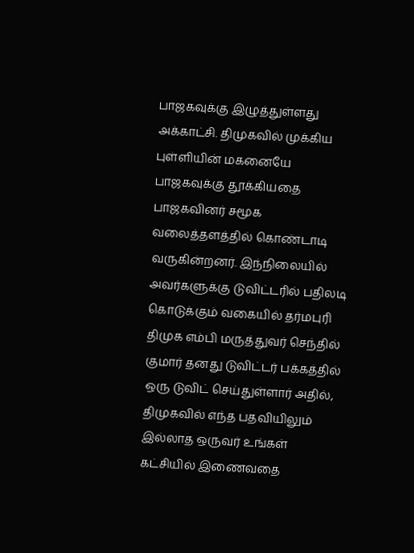பாஜகவுக்கு இழுத்துள்ளது அக்காட்சி. திமுகவில் முக்கிய புள்ளியின் மகனையே பாஜகவுக்கு தூக்கியதை பாஜகவினர் சமூக வலைத்தளத்தில் கொண்டாடி வருகின்றனர். இந்நிலையில் அவர்களுக்கு டுவிட்டரில் பதிலடி கொடுக்கும் வகையில் தர்மபுரி திமுக எம்பி மருத்துவர் செந்தில் குமார் தனது டுவிட்டர் பக்கத்தில் ஒரு டுவிட் செய்துள்ளார் அதில், திமுகவில் எந்த பதவியிலும் இல்லாத ஒருவர் உங்கள் கட்சியில் இணைவதை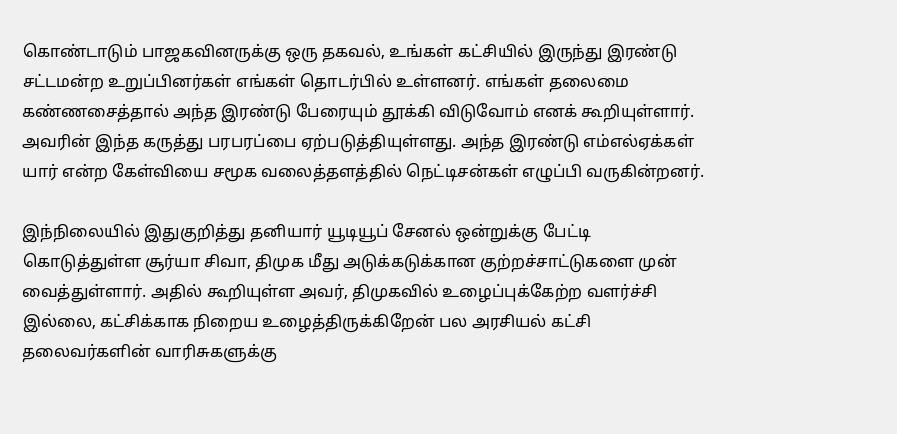கொண்டாடும் பாஜகவினருக்கு ஒரு தகவல், உங்கள் கட்சியில் இருந்து இரண்டு சட்டமன்ற உறுப்பினர்கள் எங்கள் தொடர்பில் உள்ளனர். எங்கள் தலைமை கண்ணசைத்தால் அந்த இரண்டு பேரையும் தூக்கி விடுவோம் எனக் கூறியுள்ளார். அவரின் இந்த கருத்து பரபரப்பை ஏற்படுத்தியுள்ளது. அந்த இரண்டு எம்எல்ஏக்கள் யார் என்ற கேள்வியை சமூக வலைத்தளத்தில் நெட்டிசன்கள் எழுப்பி வருகின்றனர்.

இந்நிலையில் இதுகுறித்து தனியார் யூடியூப் சேனல் ஒன்றுக்கு பேட்டி கொடுத்துள்ள சூர்யா சிவா, திமுக மீது அடுக்கடுக்கான குற்றச்சாட்டுகளை முன் வைத்துள்ளார். அதில் கூறியுள்ள அவர், திமுகவில் உழைப்புக்கேற்ற வளர்ச்சி இல்லை, கட்சிக்காக நிறைய உழைத்திருக்கிறேன் பல அரசியல் கட்சி தலைவர்களின் வாரிசுகளுக்கு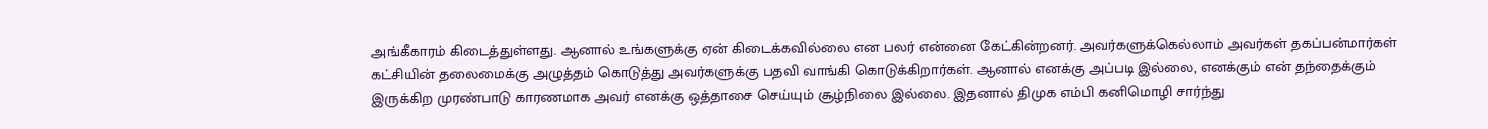அங்கீகாரம் கிடைத்துள்ளது. ஆனால் உங்களுக்கு ஏன் கிடைக்கவில்லை என பலர் என்னை கேட்கின்றனர். அவர்களுக்கெல்லாம் அவர்கள் தகப்பன்மார்கள் கட்சியின் தலைமைக்கு அழுத்தம் கொடுத்து அவர்களுக்கு பதவி வாங்கி கொடுக்கிறார்கள். ஆனால் எனக்கு அப்படி இல்லை, எனக்கும் என் தந்தைக்கும் இருக்கிற முரண்பாடு காரணமாக அவர் எனக்கு ஒத்தாசை செய்யும் சூழ்நிலை இல்லை. இதனால் திமுக எம்பி கனிமொழி சார்ந்து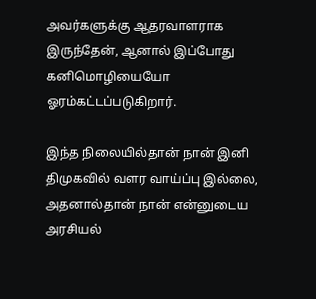அவர்களுக்கு ஆதரவாளராக இருந்தேன், ஆனால் இப்போது கனிமொழியையோ ஓரம்கட்டப்படுகிறார்.

இந்த நிலையில்தான் நான் இனி திமுகவில் வளர வாய்ப்பு இல்லை, அதனால்தான் நான் என்னுடைய அரசியல்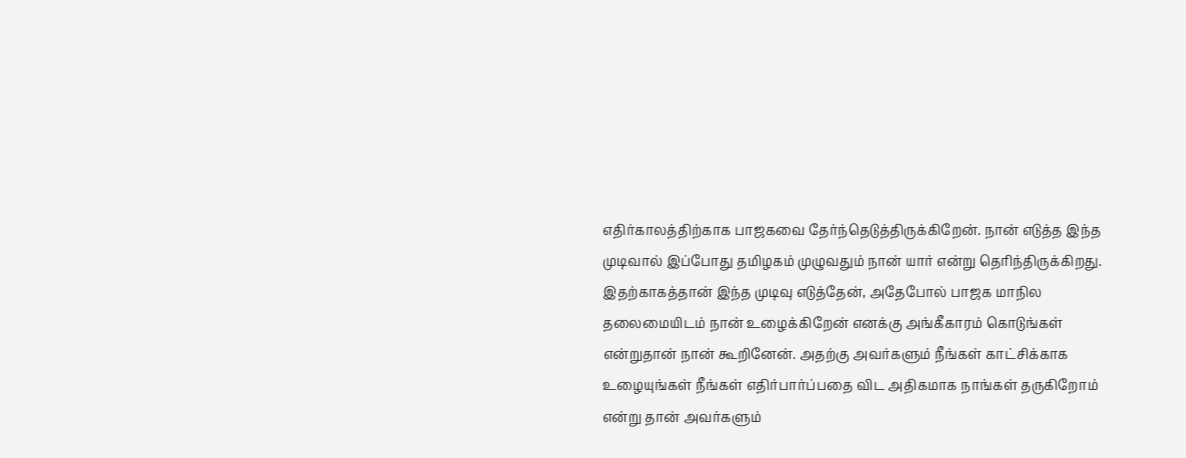எதிர்காலத்திற்காக பாஜகவை தேர்ந்தெடுத்திருக்கிறேன். நான் எடுத்த இந்த முடிவால் இப்போது தமிழகம் முழுவதும் நான் யார் என்று தெரிந்திருக்கிறது. இதற்காகத்தான் இந்த முடிவு எடுத்தேன், அதேபோல் பாஜக மாநில தலைமையிடம் நான் உழைக்கிறேன் எனக்கு அங்கீகாரம் கொடுங்கள் என்றுதான் நான் கூறினேன். அதற்கு அவர்களும் நீங்கள் காட்சிக்காக உழையுங்கள் நீங்கள் எதிர்பார்ப்பதை விட அதிகமாக நாங்கள் தருகிறோம் என்று தான் அவர்களும்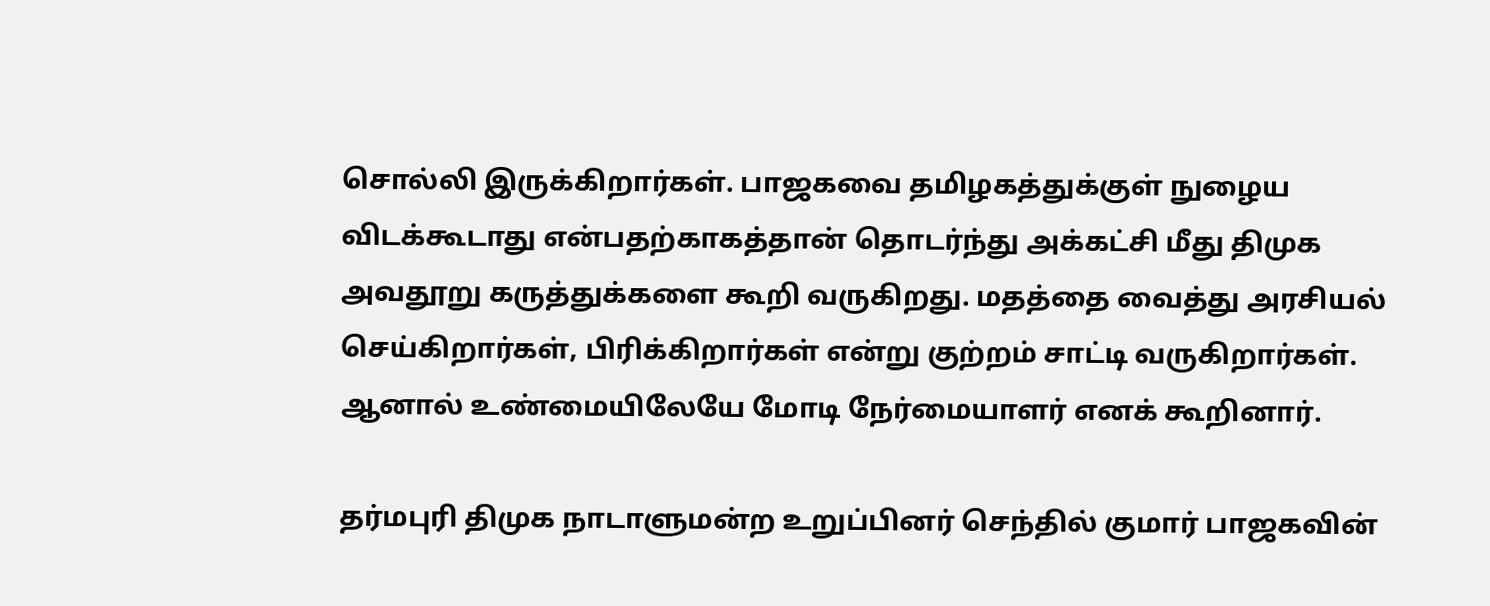சொல்லி இருக்கிறார்கள். பாஜகவை தமிழகத்துக்குள் நுழைய விடக்கூடாது என்பதற்காகத்தான் தொடர்ந்து அக்கட்சி மீது திமுக அவதூறு கருத்துக்களை கூறி வருகிறது. மதத்தை வைத்து அரசியல் செய்கிறார்கள், பிரிக்கிறார்கள் என்று குற்றம் சாட்டி வருகிறார்கள். ஆனால் உண்மையிலேயே மோடி நேர்மையாளர் எனக் கூறினார்.

தர்மபுரி திமுக நாடாளுமன்ற உறுப்பினர் செந்தில் குமார் பாஜகவின்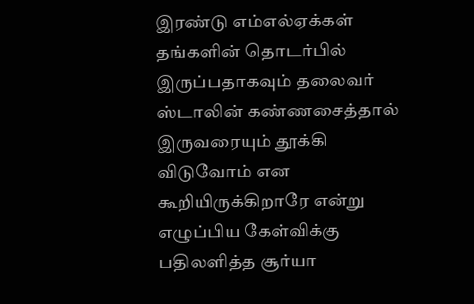இரண்டு எம்எல்ஏக்கள் தங்களின் தொடர்பில் இருப்பதாகவும் தலைவர் ஸ்டாலின் கண்ணசைத்தால் இருவரையும் தூக்கி விடுவோம் என கூறியிருக்கிறாரே என்று எழுப்பிய கேள்விக்கு பதிலளித்த சூர்யா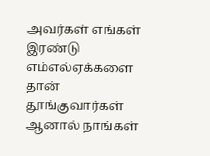அவர்கள் எங்கள் இரண்டு எம்எல்ஏக்களை தான் தூங்குவார்கள் ஆனால் நாங்கள்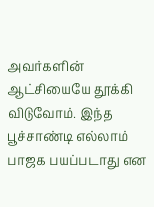அவர்களின் ஆட்சியையே தூக்கி விடுவோம். இந்த பூச்சாண்டி எல்லாம் பாஜக பயப்படாது என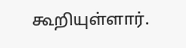கூறியுள்ளார்.